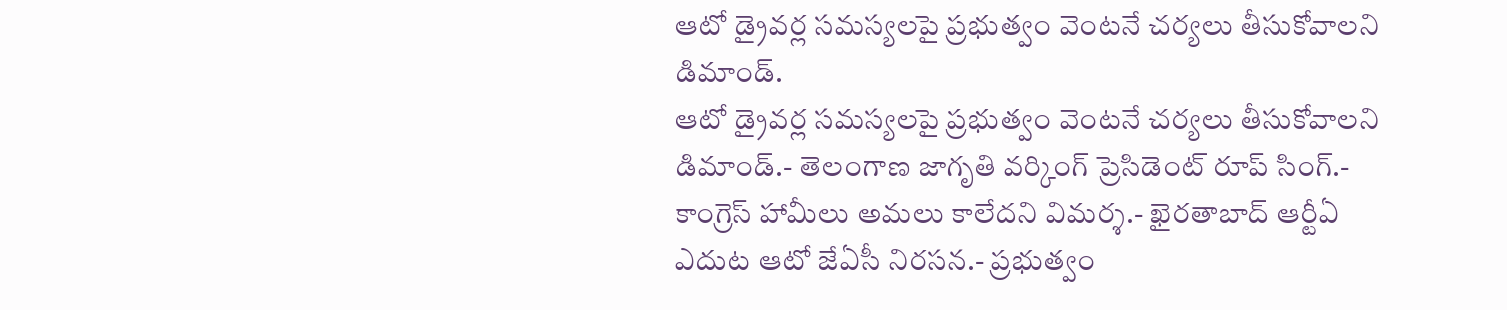ఆటో డ్రైవర్ల సమస్యలపై ప్రభుత్వం వెంటనే చర్యలు తీసుకోవాలని డిమాండ్.
ఆటో డ్రైవర్ల సమస్యలపై ప్రభుత్వం వెంటనే చర్యలు తీసుకోవాలని డిమాండ్.- తెలంగాణ జాగృతి వర్కింగ్ ప్రెసిడెంట్ రూప్ సింగ్.- కాంగ్రెస్ హామీలు అమలు కాలేదని విమర్శ.- ఖైరతాబాద్ ఆర్టీఏ ఎదుట ఆటో జేఏసీ నిరసన.- ప్రభుత్వం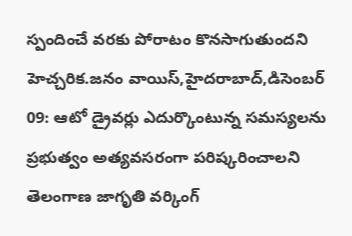స్పందించే వరకు పోరాటం కొనసాగుతుందని హెచ్చరిక.జనం వాయిస్,హైదరాబాద్,డిసెంబర్ 09: ఆటో డ్రైవర్లు ఎదుర్కొంటున్న సమస్యలను ప్రభుత్వం అత్యవసరంగా పరిష్కరించాలని తెలంగాణ జాగృతి వర్కింగ్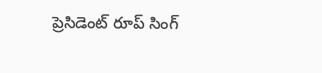ప్రెసిడెంట్ రూప్ సింగ్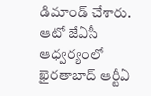డిమాండ్ చేశారు. ఆటో జేఏసీ ఆధ్వర్యంలో ఖైరతాబాద్ ఆర్టీఏ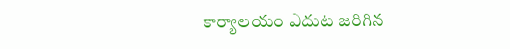కార్యాలయం ఎదుట జరిగిన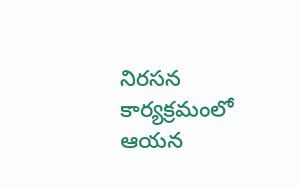నిరసన కార్యక్రమంలో ఆయన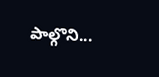పాల్గొని...